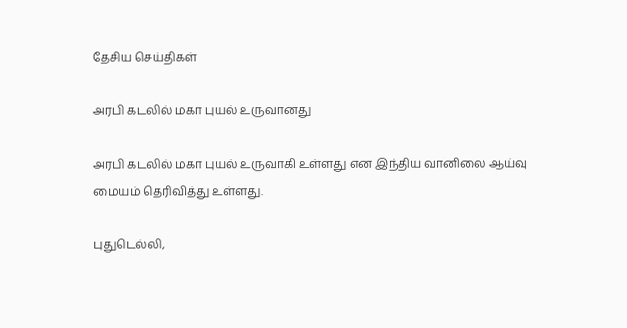தேசிய செய்திகள்

அரபி கடலில் மகா புயல் உருவானது

அரபி கடலில் மகா புயல் உருவாகி உள்ளது என இந்திய வானிலை ஆய்வு மையம் தெரிவித்து உள்ளது.

புதுடெல்லி,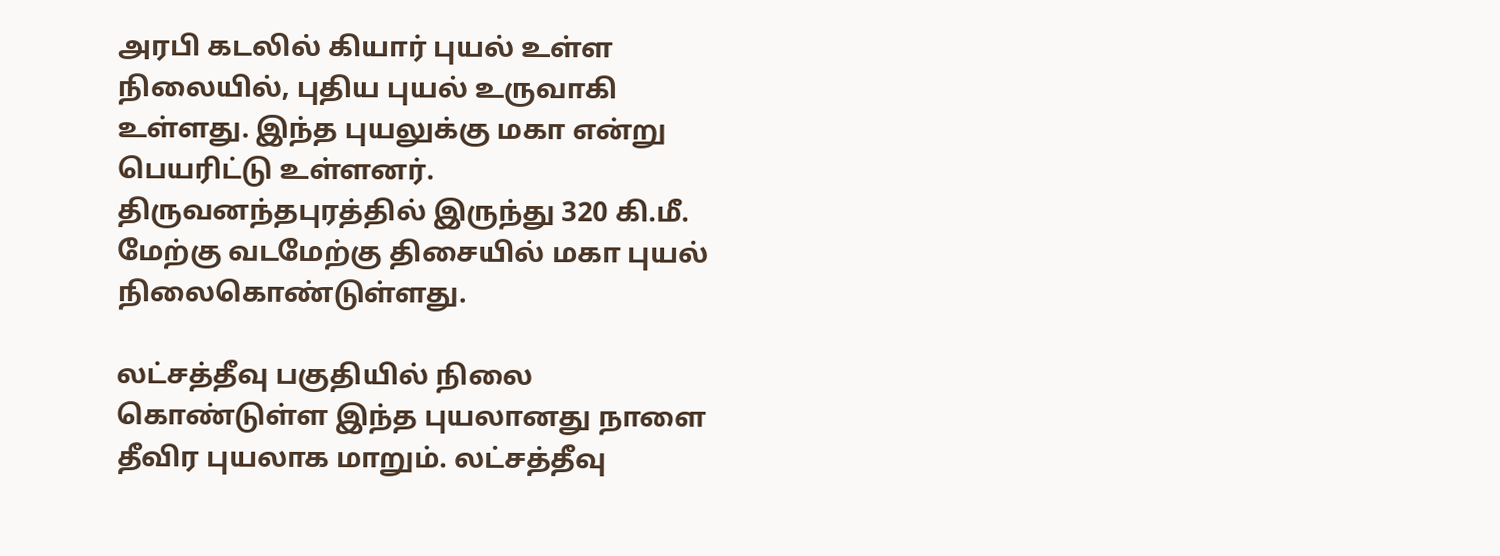அரபி கடலில் கியார் புயல் உள்ள நிலையில், புதிய புயல் உருவாகி உள்ளது. இந்த புயலுக்கு மகா என்று பெயரிட்டு உள்ளனர். திருவனந்தபுரத்தில் இருந்து 320 கி.மீ. மேற்கு வடமேற்கு திசையில் மகா புயல் நிலைகொண்டுள்ளது.

லட்சத்தீவு பகுதியில் நிலை கொண்டுள்ள இந்த புயலானது நாளை தீவிர புயலாக மாறும். லட்சத்தீவு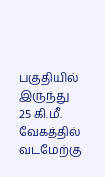பகுதியில் இருந்து 25 கி.மீ. வேகத்தில் வடமேற்கு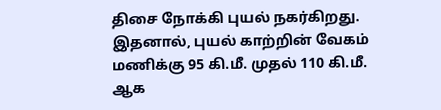திசை நோக்கி புயல் நகர்கிறது. இதனால், புயல் காற்றின் வேகம் மணிக்கு 95 கி.மீ. முதல் 110 கி.மீ. ஆக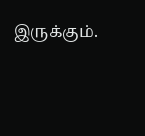இருக்கும்.